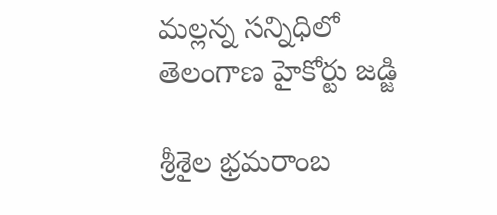మల్లన్న సన్నిధిలో తెలంగాణ హైకోర్టు జడ్జి

శ్రీశైల భ్రమరాంబ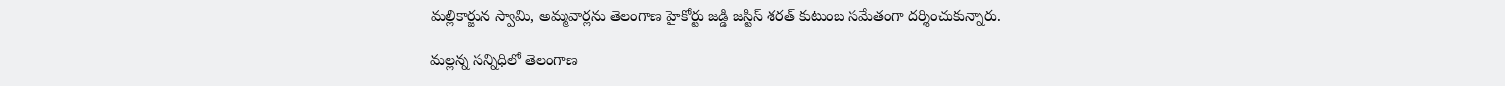మల్లికార్జున స్వామి, అమ్మవార్లను తెలంగాణ హైకోర్టు జడ్డి జస్టిస్‌ శరత్‌ కుటుంబ సమేతంగా దర్శించుకున్నారు.

మల్లన్న సన్నిధిలో తెలంగాణ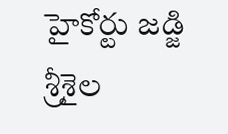హైకోర్టు జడ్జి
శ్రీశైల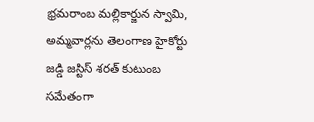భ్రమరాంబ మల్లికార్జున స్వామి, అమ్మవార్లను తెలంగాణ హైకోర్టు జడ్డి జస్టిస్‌ శరత్‌ కుటుంబ సమేతంగా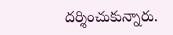దర్శించుకున్నారు.